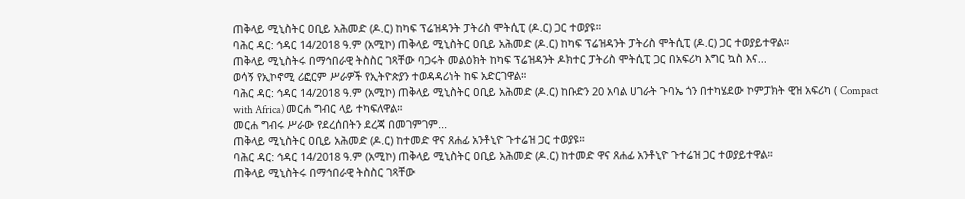ጠቅላይ ሚኒስትር ዐቢይ አሕመድ (ዶ.ር) ከካፍ ፕሬዝዳንት ፓትሪስ ሞትሲፒ (ዶ.ር) ጋር ተወያዩ።
ባሕር ዳር: ኅዳር 14/2018 ዓ.ም (አሚኮ) ጠቅላይ ሚኒስትር ዐቢይ አሕመድ (ዶ.ር) ከካፍ ፕሬዝዳንት ፓትሪስ ሞትሲፒ (ዶ.ር) ጋር ተወያይተዋል።
ጠቅላይ ሚኒስትሩ በማኅበራዊ ትስስር ገጻቸው ባጋሩት መልዕክት ከካፍ ፕሬዝዳንት ዶክተር ፓትሪስ ሞትሲፒ ጋር በአፍሪካ እግር ኳስ እና...
ወሳኝ የኢኮኖሚ ሪፎርም ሥራዎች የኢትዮጵያን ተወዳዳሪነት ከፍ አድርገዋል።
ባሕር ዳር: ኅዳር 14/2018 ዓ.ም (አሚኮ) ጠቅላይ ሚኒስትር ዐቢይ አሕመድ (ዶ.ር) ከቡድን 20 አባል ሀገራት ጉባኤ ጎን በተካሄደው ኮምፓክት ዊዝ አፍሪካ ( Compact with Africa) መርሐ ግብር ላይ ተካፍለዋል።
መርሐ ግብሩ ሥራው የደረሰበትን ደረጃ በመገምገም...
ጠቅላይ ሚኒስትር ዐቢይ አሕመድ (ዶ.ር) ከተመድ ዋና ጸሐፊ አንቶኒዮ ጉተሬዝ ጋር ተወያዩ።
ባሕር ዳር: ኅዳር 14/2018 ዓ.ም (አሚኮ) ጠቅላይ ሚኒስትር ዐቢይ አሕመድ (ዶ.ር) ከተመድ ዋና ጸሐፊ አንቶኒዮ ጉተሬዝ ጋር ተወያይተዋል።
ጠቅላይ ሚኒስትሩ በማኅበራዊ ትስስር ገጻቸው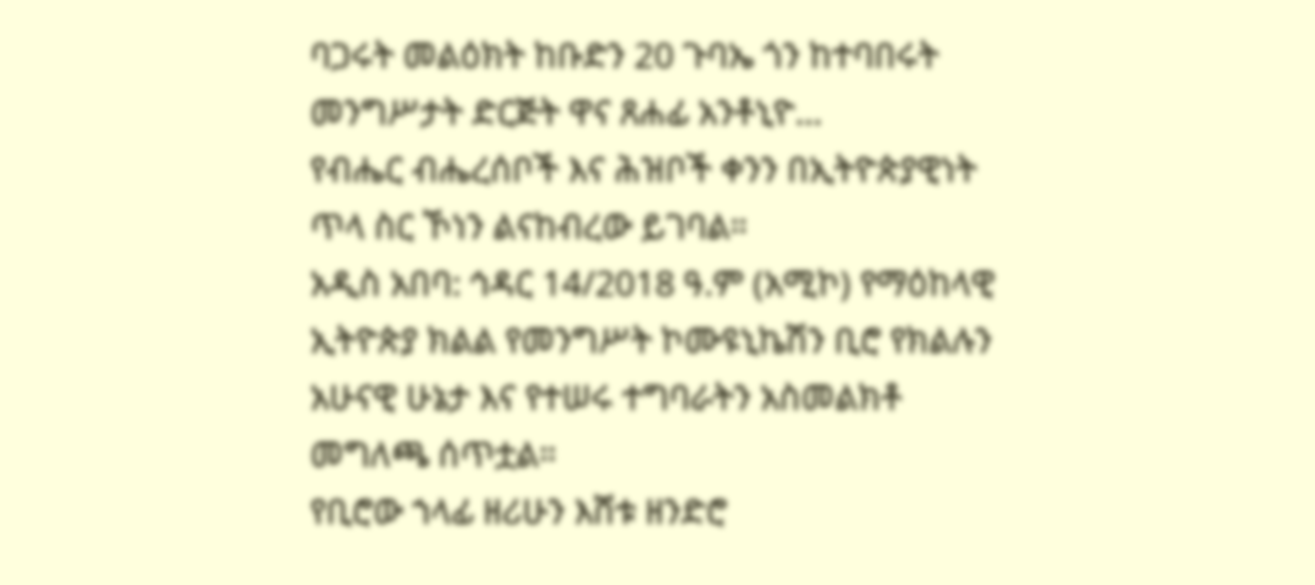ባጋሩት መልዕክት ከቡድን 20 ጉባኤ ጎን ከተባበሩት መንግሥታት ድርጅት ዋና ጸሐፊ አንቶኒዮ...
የብሔር ብሔረሰቦች እና ሕዝቦች ቀንን በኢትዮጵያዊነት ጥላ ስር ኾነን ልናከብረው ይገባል።
አዲስ አበባ: ኅዳር 14/2018 ዓ.ም (አሚኮ) የማዕከላዊ ኢትዮጵያ ክልል የመንግሥት ኮሙዩኒኬሽን ቢሮ የክልሉን አሁናዊ ሁኔታ እና የተሠሩ ተግባራትን አስመልክቶ መግለጫ ሰጥቷል።
የቢሮው ኀላፊ ዘሪሁን እሸቱ ዘንድሮ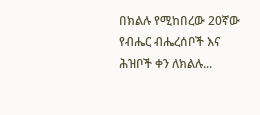በክልሉ የሚከበረው 20ኛው የብሔር ብሔረሰቦች እና ሕዝቦች ቀን ለክልሉ...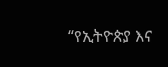“የኢትዮጵያ እና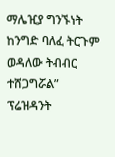ማሌዢያ ግንኙነት ከንግድ ባለፈ ትርጉም ወዳለው ትብብር ተሸጋግሯል” ፕሬዝዳንት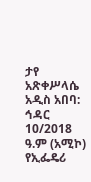ታየ አጽቀሥላሴ
አዲስ አበባ: ኅዳር 10/2018 ዓ.ም (አሚኮ) የኢፌዴሪ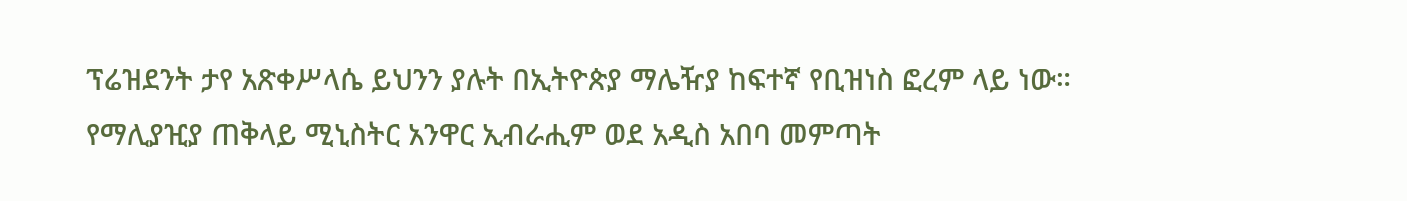ፕሬዝደንት ታየ አጽቀሥላሴ ይህንን ያሉት በኢትዮጵያ ማሌዥያ ከፍተኛ የቢዝነስ ፎረም ላይ ነው።
የማሊያዢያ ጠቅላይ ሚኒስትር አንዋር ኢብራሒም ወደ አዲስ አበባ መምጣት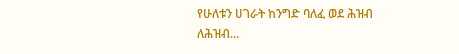የሁለቱን ሀገራት ከንግድ ባለፈ ወደ ሕዝብ ለሕዝብ...